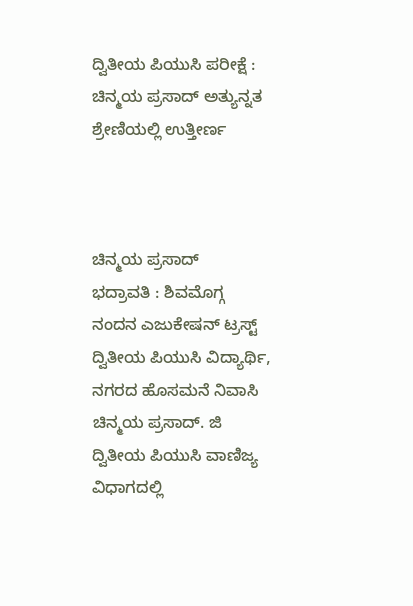ದ್ವಿತೀಯ ಪಿಯುಸಿ ಪರೀಕ್ಷೆ : ಚಿನ್ಮಯ ಪ್ರಸಾದ್ ಅತ್ಯುನ್ನತ ಶ್ರೇಣಿಯಲ್ಲಿ ಉತ್ತೀರ್ಣ



ಚಿನ್ಮಯ ಪ್ರಸಾದ್
ಭದ್ರಾವತಿ : ಶಿವಮೊಗ್ಗ ನಂದನ ಎಜುಕೇಷನ್ ಟ್ರಸ್ಟ್ ದ್ವಿತೀಯ ಪಿಯುಸಿ ವಿದ್ಯಾರ್ಥಿ, ನಗರದ ಹೊಸಮನೆ ನಿವಾಸಿ ಚಿನ್ಮಯ ಪ್ರಸಾದ್. ಜಿ ದ್ವಿತೀಯ ಪಿಯುಸಿ ವಾಣಿಜ್ಯ ವಿಧಾಗದಲ್ಲಿ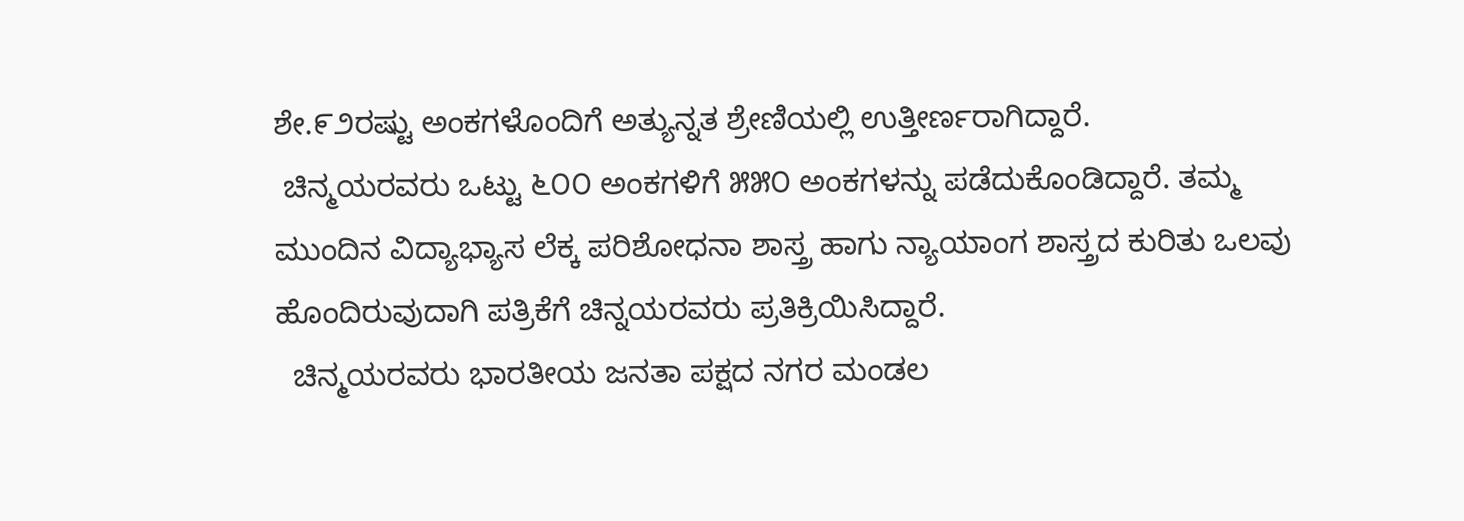ಶೇ.೯೨ರಷ್ಟು ಅಂಕಗಳೊಂದಿಗೆ ಅತ್ಯುನ್ನತ ಶ್ರೇಣಿಯಲ್ಲಿ ಉತ್ತೀರ್ಣರಾಗಿದ್ದಾರೆ.
 ಚಿನ್ಮಯರವರು ಒಟ್ಟು ೬೦೦ ಅಂಕಗಳಿಗೆ ೫೫೦ ಅಂಕಗಳನ್ನು ಪಡೆದುಕೊಂಡಿದ್ದಾರೆ. ತಮ್ಮ ಮುಂದಿನ ವಿದ್ಯಾಭ್ಯಾಸ ಲೆಕ್ಕ ಪರಿಶೋಧನಾ ಶಾಸ್ತ್ರ ಹಾಗು ನ್ಯಾಯಾಂಗ ಶಾಸ್ತ್ರದ ಕುರಿತು ಒಲವು ಹೊಂದಿರುವುದಾಗಿ ಪತ್ರಿಕೆಗೆ ಚಿನ್ನಯರವರು ಪ್ರತಿಕ್ರಿಯಿಸಿದ್ದಾರೆ.
  ಚಿನ್ಮಯರವರು ಭಾರತೀಯ ಜನತಾ ಪಕ್ಷದ ನಗರ ಮಂಡಲ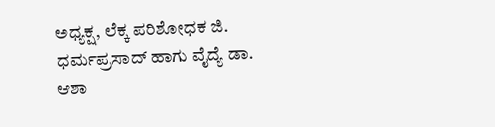ಅಧ್ಯಕ್ಷ, ಲೆಕ್ಕ ಪರಿಶೋಧಕ ಜಿ. ಧರ್ಮಪ್ರಸಾದ್ ಹಾಗು ವೈದ್ಯೆ ಡಾ. ಆಶಾ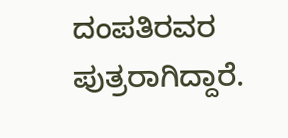ದಂಪತಿರವರ ಪುತ್ರರಾಗಿದ್ದಾರೆ.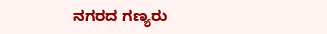ನಗರದ ಗಣ್ಯರು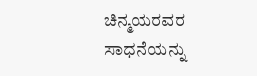ಚಿನ್ಮಯರವರ ಸಾಧನೆಯನ್ನು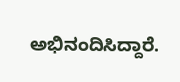ಅಭಿನಂದಿಸಿದ್ದಾರೆ.